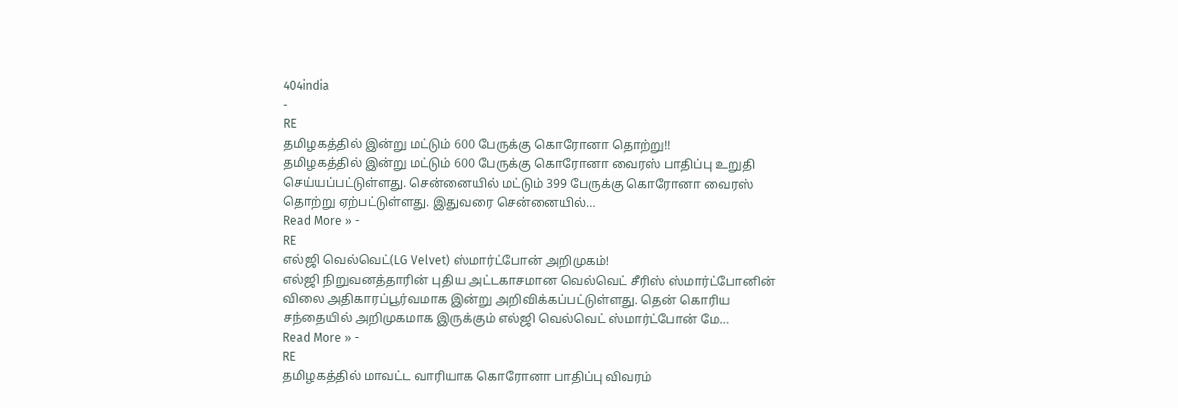404india
-
RE
தமிழகத்தில் இன்று மட்டும் 600 பேருக்கு கொரோனா தொற்று!!
தமிழகத்தில் இன்று மட்டும் 600 பேருக்கு கொரோனா வைரஸ் பாதிப்பு உறுதி செய்யப்பட்டுள்ளது. சென்னையில் மட்டும் 399 பேருக்கு கொரோனா வைரஸ் தொற்று ஏற்பட்டுள்ளது. இதுவரை சென்னையில்…
Read More » -
RE
எல்ஜி வெல்வெட்(LG Velvet) ஸ்மார்ட்போன் அறிமுகம்!
எல்ஜி நிறுவனத்தாரின் புதிய அட்டகாசமான வெல்வெட் சீரிஸ் ஸ்மார்ட்போனின் விலை அதிகாரப்பூர்வமாக இன்று அறிவிக்கப்பட்டுள்ளது. தென் கொரிய சந்தையில் அறிமுகமாக இருக்கும் எல்ஜி வெல்வெட் ஸ்மார்ட்போன் மே…
Read More » -
RE
தமிழகத்தில் மாவட்ட வாரியாக கொரோனா பாதிப்பு விவரம்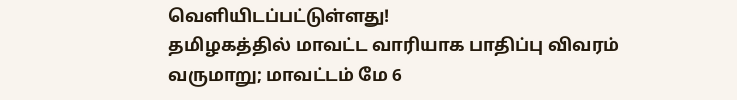வெளியிடப்பட்டுள்ளது!
தமிழகத்தில் மாவட்ட வாரியாக பாதிப்பு விவரம் வருமாறு; மாவட்டம் மே 6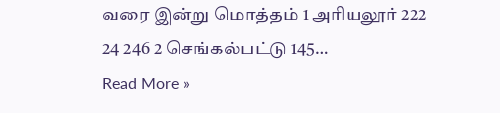வரை இன்று மொத்தம் 1 அரியலூர் 222 24 246 2 செங்கல்பட்டு 145…
Read More »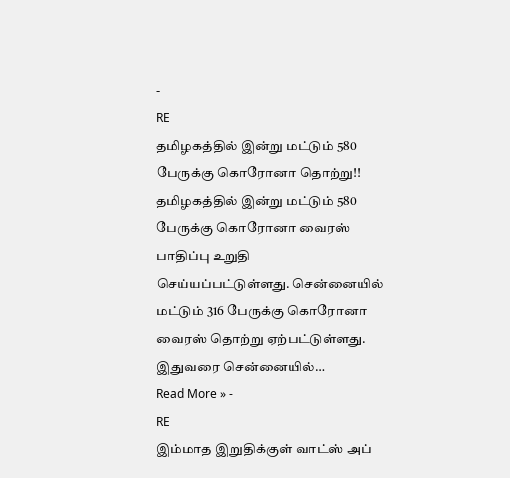-
RE
தமிழகத்தில் இன்று மட்டும் 580 பேருக்கு கொரோனா தொற்று!!
தமிழகத்தில் இன்று மட்டும் 580 பேருக்கு கொரோனா வைரஸ் பாதிப்பு உறுதி செய்யப்பட்டுள்ளது. சென்னையில் மட்டும் 316 பேருக்கு கொரோனா வைரஸ் தொற்று ஏற்பட்டுள்ளது. இதுவரை சென்னையில்…
Read More » -
RE
இம்மாத இறுதிக்குள் வாட்ஸ் அப்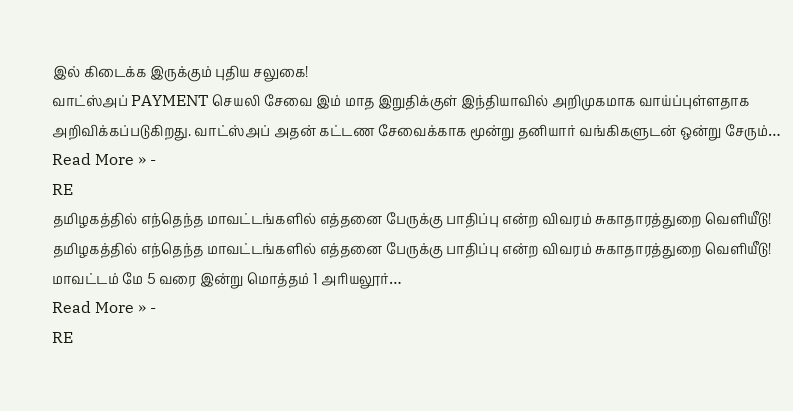இல் கிடைக்க இருக்கும் புதிய சலுகை!
வாட்ஸ்அப் PAYMENT செயலி சேவை இம் மாத இறுதிக்குள் இந்தியாவில் அறிமுகமாக வாய்ப்புள்ளதாக அறிவிக்கப்படுகிறது. வாட்ஸ்அப் அதன் கட்டண சேவைக்காக மூன்று தனியார் வங்கிகளுடன் ஒன்று சேரும்…
Read More » -
RE
தமிழகத்தில் எந்தெந்த மாவட்டங்களில் எத்தனை பேருக்கு பாதிப்பு என்ற விவரம் சுகாதாரத்துறை வெளியீடு!
தமிழகத்தில் எந்தெந்த மாவட்டங்களில் எத்தனை பேருக்கு பாதிப்பு என்ற விவரம் சுகாதாரத்துறை வெளியீடு! மாவட்டம் மே 5 வரை இன்று மொத்தம் 1 அரியலூர்…
Read More » -
RE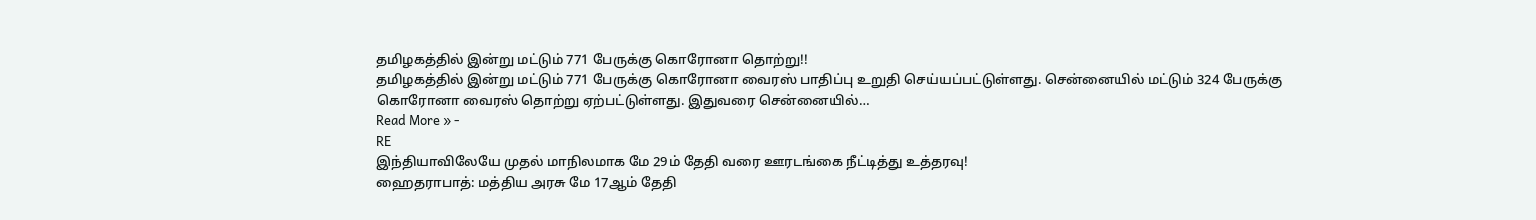தமிழகத்தில் இன்று மட்டும் 771 பேருக்கு கொரோனா தொற்று!!
தமிழகத்தில் இன்று மட்டும் 771 பேருக்கு கொரோனா வைரஸ் பாதிப்பு உறுதி செய்யப்பட்டுள்ளது. சென்னையில் மட்டும் 324 பேருக்கு கொரோனா வைரஸ் தொற்று ஏற்பட்டுள்ளது. இதுவரை சென்னையில்…
Read More » -
RE
இந்தியாவிலேயே முதல் மாநிலமாக மே 29ம் தேதி வரை ஊரடங்கை நீட்டித்து உத்தரவு!
ஹைதராபாத்: மத்திய அரசு மே 17ஆம் தேதி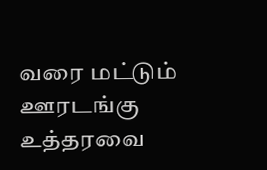வரை மட்டும் ஊரடங்கு உத்தரவை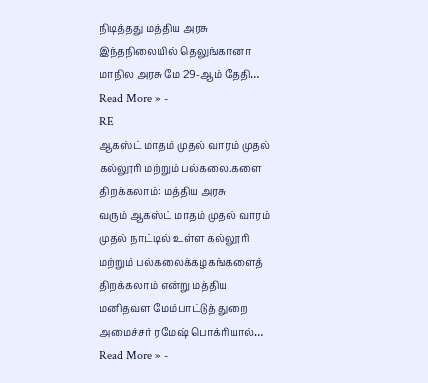நிடித்தது மத்திய அரசு இந்தநிலையில் தெலுங்கானா மாநில அரசு மே 29-ஆம் தேதி…
Read More » -
RE
ஆகஸ்ட் மாதம் முதல் வாரம் முதல் கல்லூரி மற்றும் பல்கலை.களை திறக்கலாம்: மத்திய அரசு
வரும் ஆகஸ்ட் மாதம் முதல் வாரம் முதல் நாட்டில் உள்ள கல்லூரி மற்றும் பல்கலைக்கழகங்களைத் திறக்கலாம் என்று மத்திய மனிதவள மேம்பாட்டுத் துறை அமைச்சர் ரமேஷ் பொக்ரியால்…
Read More » -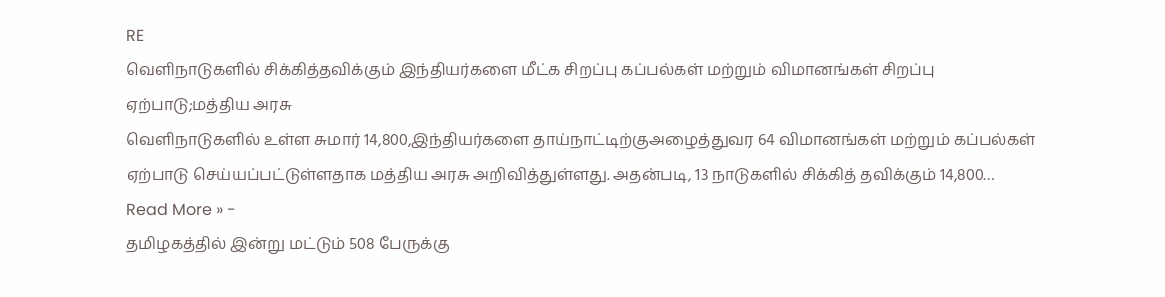RE
வெளிநாடுகளில் சிக்கித்தவிக்கும் இந்தியர்களை மீட்க சிறப்பு கப்பல்கள் மற்றும் விமானங்கள் சிறப்பு ஏற்பாடு;மத்திய அரசு
வெளிநாடுகளில் உள்ள சுமார் 14,800,இந்தியர்களை தாய்நாட்டிற்குஅழைத்துவர 64 விமானங்கள் மற்றும் கப்பல்கள் ஏற்பாடு செய்யப்பட்டுள்ளதாக மத்திய அரசு அறிவித்துள்ளது. அதன்படி, 13 நாடுகளில் சிக்கித் தவிக்கும் 14,800…
Read More » -
தமிழகத்தில் இன்று மட்டும் 508 பேருக்கு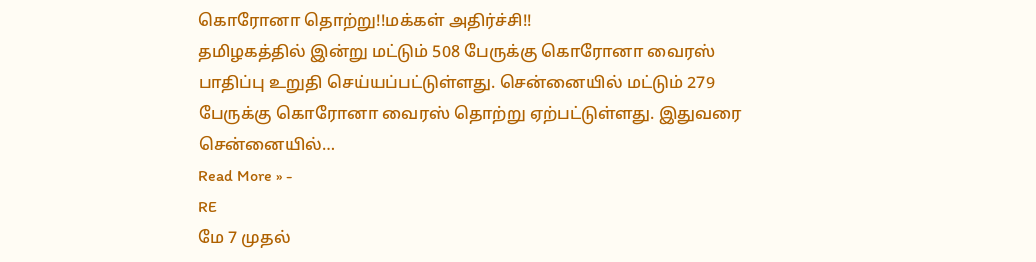கொரோனா தொற்று!!மக்கள் அதிர்ச்சி!!
தமிழகத்தில் இன்று மட்டும் 508 பேருக்கு கொரோனா வைரஸ் பாதிப்பு உறுதி செய்யப்பட்டுள்ளது. சென்னையில் மட்டும் 279 பேருக்கு கொரோனா வைரஸ் தொற்று ஏற்பட்டுள்ளது. இதுவரை சென்னையில்…
Read More » -
RE
மே 7 முதல்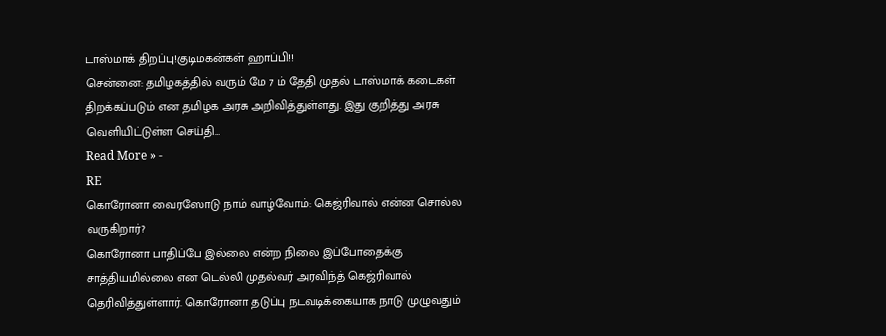டாஸ்மாக் திறப்பு!குடிமகன்கள் ஹாப்பி!!
சென்னை: தமிழகத்தில் வரும் மே 7 ம் தேதி முதல் டாஸ்மாக் கடைகள் திறக்கப்படும் என தமிழக அரசு அறிவித்துள்ளது. இது குறித்து அரசு வெளியிட்டுள்ள செய்தி…
Read More » -
RE
கொரோனா வைரஸோடு நாம் வாழ்வோம்: கெஜ்ரிவால் என்ன சொல்ல வருகிறார்?
கொரோனா பாதிப்பே இல்லை என்ற நிலை இப்போதைக்கு சாத்தியமில்லை என டெல்லி முதல்வர் அரவிந்த் கெஜ்ரிவால் தெரிவித்துள்ளார். கொரோனா தடுப்பு நடவடிக்கையாக நாடு முழுவதும்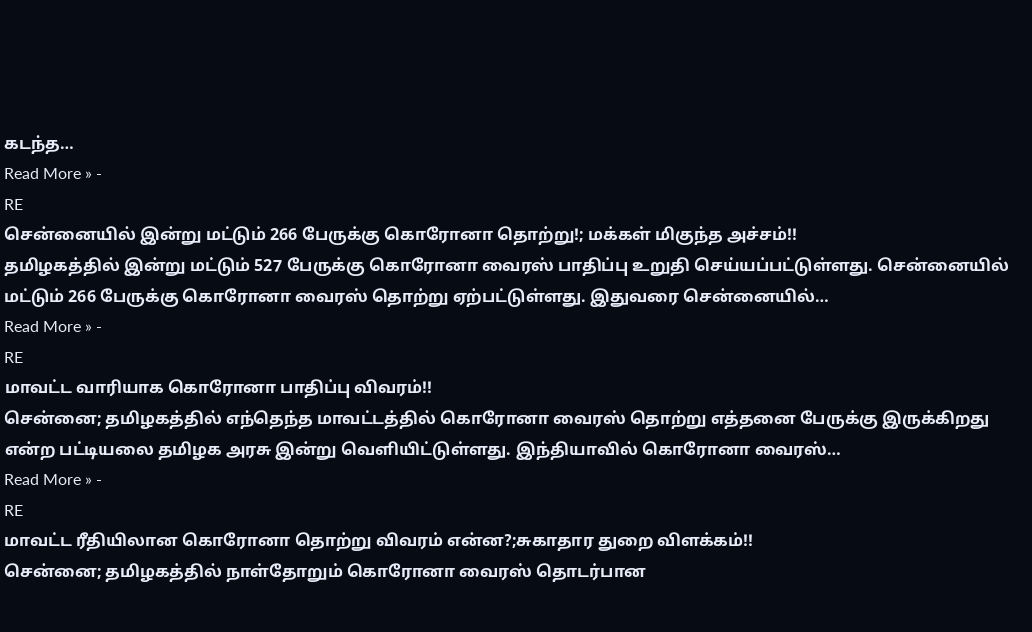கடந்த…
Read More » -
RE
சென்னையில் இன்று மட்டும் 266 பேருக்கு கொரோனா தொற்று!; மக்கள் மிகுந்த அச்சம்!!
தமிழகத்தில் இன்று மட்டும் 527 பேருக்கு கொரோனா வைரஸ் பாதிப்பு உறுதி செய்யப்பட்டுள்ளது. சென்னையில் மட்டும் 266 பேருக்கு கொரோனா வைரஸ் தொற்று ஏற்பட்டுள்ளது. இதுவரை சென்னையில்…
Read More » -
RE
மாவட்ட வாரியாக கொரோனா பாதிப்பு விவரம்!!
சென்னை; தமிழகத்தில் எந்தெந்த மாவட்டத்தில் கொரோனா வைரஸ் தொற்று எத்தனை பேருக்கு இருக்கிறது என்ற பட்டியலை தமிழக அரசு இன்று வெளியிட்டுள்ளது. இந்தியாவில் கொரோனா வைரஸ்…
Read More » -
RE
மாவட்ட ரீதியிலான கொரோனா தொற்று விவரம் என்ன?;சுகாதார துறை விளக்கம்!!
சென்னை; தமிழகத்தில் நாள்தோறும் கொரோனா வைரஸ் தொடர்பான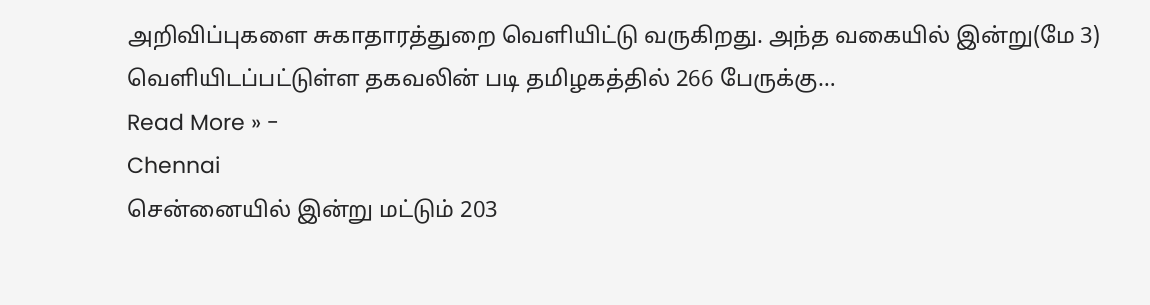அறிவிப்புகளை சுகாதாரத்துறை வெளியிட்டு வருகிறது. அந்த வகையில் இன்று(மே 3) வெளியிடப்பட்டுள்ள தகவலின் படி தமிழகத்தில் 266 பேருக்கு…
Read More » -
Chennai
சென்னையில் இன்று மட்டும் 203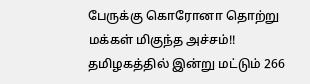பேருக்கு கொரோனா தொற்று மக்கள் மிகுந்த அச்சம்!!
தமிழகத்தில் இன்று மட்டும் 266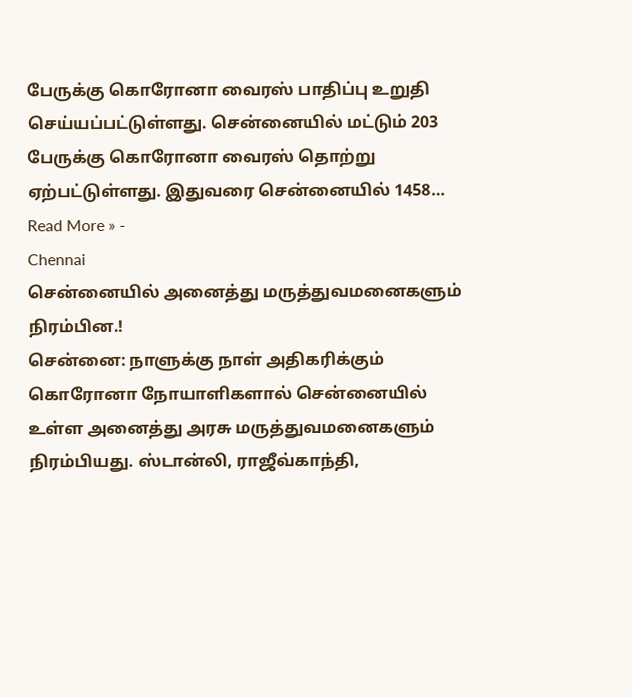பேருக்கு கொரோனா வைரஸ் பாதிப்பு உறுதி செய்யப்பட்டுள்ளது. சென்னையில் மட்டும் 203 பேருக்கு கொரோனா வைரஸ் தொற்று ஏற்பட்டுள்ளது. இதுவரை சென்னையில் 1458…
Read More » -
Chennai
சென்னையில் அனைத்து மருத்துவமனைகளும் நிரம்பின.!
சென்னை: நாளுக்கு நாள் அதிகரிக்கும் கொரோனா நோயாளிகளால் சென்னையில் உள்ள அனைத்து அரசு மருத்துவமனைகளும் நிரம்பியது. ஸ்டான்லி, ராஜீவ்காந்தி,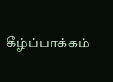கீழ்ப்பாக்கம்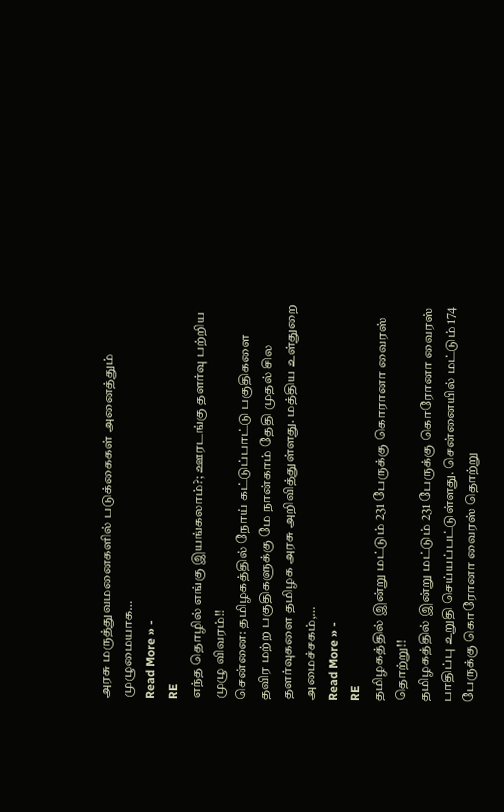அரசு மருத்துவமனைகளில் படுக்கைகள் அனைத்தும் முழுமையாக…
Read More » -
RE
எந்த தொழில் எங்கு இயங்கலாம்?; ஊரடங்கு தளர்வு பற்றிய முழு விவரம்!!
சென்னை: தமிழகத்தில் நோய் கட்டுப்பாட்டு பகுதிகளை தவிர மற்ற பகுதிகளுக்கு மே நான்காம் தேதி முதல் சில தளர்வுகளை தமிழக அரசு அறிவித்துள்ளது. மத்திய உள்துறை அமைச்சகம்,…
Read More » -
RE
தமிழகத்தில் இன்று மட்டும் 231 பேருக்கு கொரானா வைரஸ் தொற்று!!
தமிழகத்தில் இன்று மட்டும் 231 பேருக்கு கொரோனா வைரஸ் பாதிப்பு உறுதி செய்யப்பட்டுள்ளது. சென்னையில் மட்டும் 174 பேருக்கு கொரோனா வைரஸ் தொற்று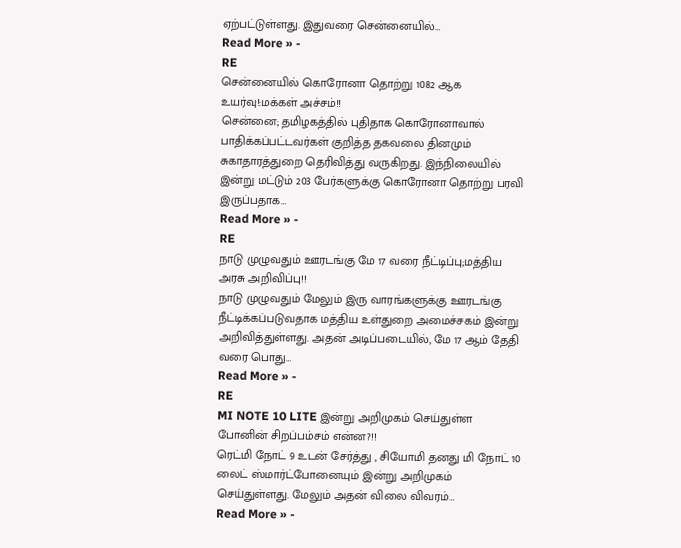ஏற்பட்டுள்ளது. இதுவரை சென்னையில்…
Read More » -
RE
சென்னையில் கொரோனா தொற்று 1082 ஆக உயர்வு!:மக்கள் அச்சம்!!
சென்னை; தமிழகத்தில் புதிதாக கொரோனாவால் பாதிக்கப்பட்டவர்கள் குறித்த தகவலை தினமும் சுகாதாரத்துறை தெரிவித்து வருகிறது. இந்நிலையில் இன்று மட்டும் 203 பேர்களுக்கு கொரோனா தொற்று பரவி இருப்பதாக…
Read More » -
RE
நாடு முழுவதும் ஊரடங்கு மே 17 வரை நீட்டிப்பு;மத்திய அரசு அறிவிப்பு!!
நாடு முழுவதும் மேலும் இரு வாரங்களுக்கு ஊரடங்கு நீட்டிக்கப்படுவதாக மத்திய உள்துறை அமைச்சகம் இன்று அறிவித்துள்ளது. அதன் அடிப்படையில், மே 17 ஆம் தேதி வரை பொது…
Read More » -
RE
MI NOTE 10 LITE இன்று அறிமுகம் செய்துள்ள போனின் சிறப்பம்சம் என்ன?!!
ரெட்மி நோட் 9 உடன் சேர்த்து , சியோமி தனது மி நோட் 10 லைட் ஸ்மார்ட்போனையும் இன்று அறிமுகம் செய்துள்ளது. மேலும் அதன் விலை விவரம்…
Read More » -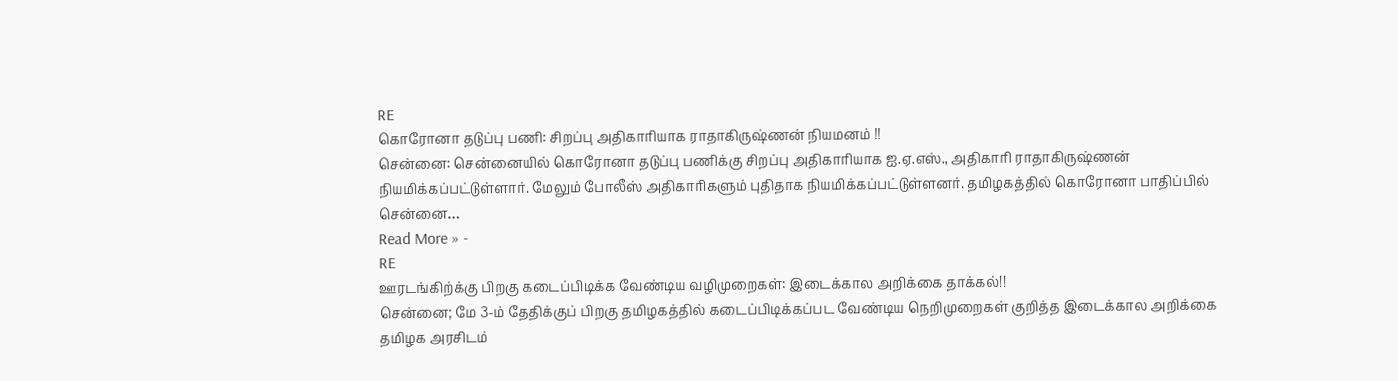RE
கொரோனா தடுப்பு பணி: சிறப்பு அதிகாரியாக ராதாகிருஷ்ணன் நியமனம் !!
சென்னை: சென்னையில் கொரோனா தடுப்பு பணிக்கு சிறப்பு அதிகாரியாக ஐ.ஏ.எஸ்., அதிகாரி ராதாகிருஷ்ணன் நியமிக்கப்பட்டுள்ளார். மேலும் போலீஸ் அதிகாரிகளும் புதிதாக நியமிக்கப்பட்டுள்ளனர். தமிழகத்தில் கொரோனா பாதிப்பில் சென்னை…
Read More » -
RE
ஊரடங்கிற்க்கு பிறகு கடைப்பிடிக்க வேண்டிய வழிமுறைகள்: இடைக்கால அறிக்கை தாக்கல்!!
சென்னை; மே 3-ம் தேதிக்குப் பிறகு தமிழகத்தில் கடைப்பிடிக்கப்பட வேண்டிய நெறிமுறைகள் குறித்த இடைக்கால அறிக்கை தமிழக அரசிடம்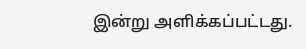இன்று அளிக்கப்பட்டது.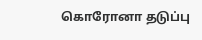கொரோனா தடுப்பு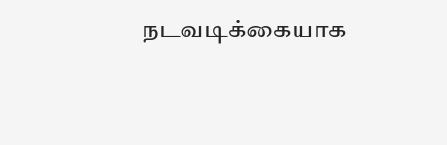நடவடிக்கையாக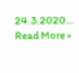24.3.2020…
Read More »